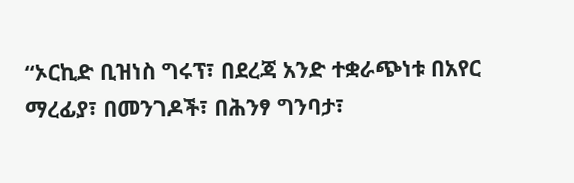“ኦርኪድ ቢዝነስ ግሩፕ፣ በደረጃ አንድ ተቋራጭነቱ በአየር ማረፊያ፣ በመንገዶች፣ በሕንፃ ግንባታ፣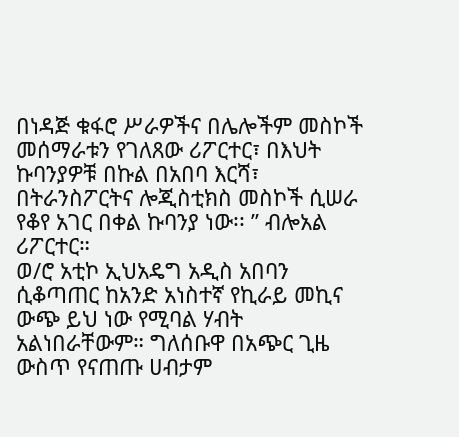በነዳጅ ቁፋሮ ሥራዎችና በሌሎችም መስኮች መሰማራቱን የገለጸው ሪፖርተር፣ በእህት ኩባንያዎቹ በኩል በአበባ እርሻ፣ በትራንስፖርትና ሎጂስቲክስ መስኮች ሲሠራ የቆየ አገር በቀል ኩባንያ ነው፡፡ ” ብሎአል ሪፖርተር።
ወ/ሮ አቲኮ ኢህአዴግ አዲስ አበባን ሲቆጣጠር ከአንድ አነስተኛ የኪራይ መኪና ውጭ ይህ ነው የሚባል ሃብት አልነበራቸውም። ግለሰቡዋ በአጭር ጊዜ ውስጥ የናጠጡ ሀብታም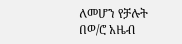ለመሆን የቻሉት በወ/ሮ አዜብ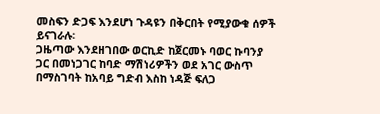መስፍን ድጋፍ እንደሆነ ጉዳዩን በቅርበት የሚያውቁ ሰዎች ይናገራሉ፡
ጋዜጣው እንደዘገበው ወርኪድ ከጀርመኑ ባወር ኩባንያ ጋር በመነጋገር ከባድ ማሽነሪዎችን ወደ አገር ውስጥ በማስገባት ከአባይ ግድብ እስከ ነዳጅ ፍለጋ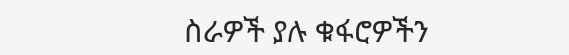ስራዎች ያሉ ቁፋሮዎችን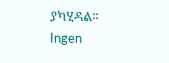ያካሂዳል።
Ingen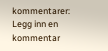kommentarer:
Legg inn en kommentar